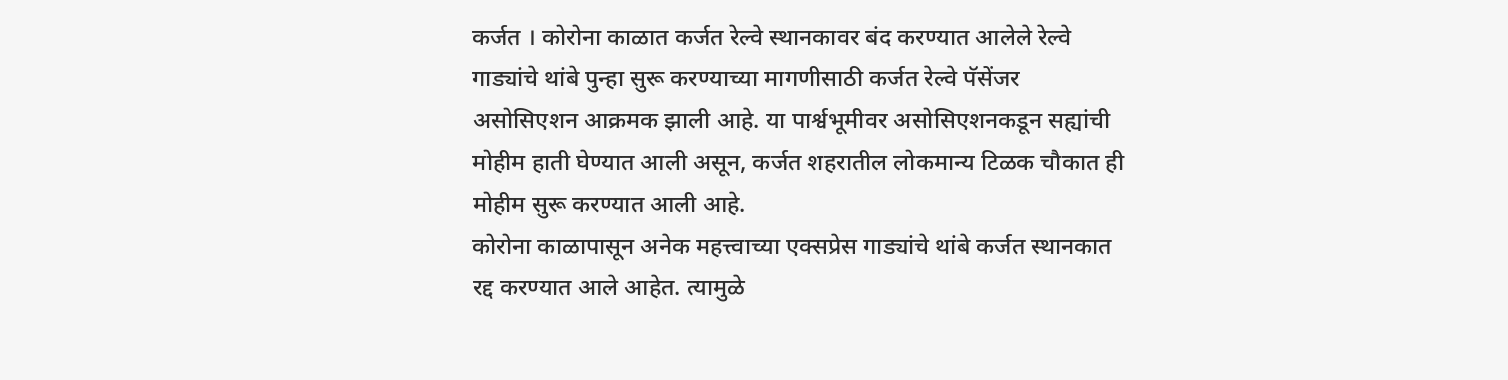कर्जत । कोरोना काळात कर्जत रेल्वे स्थानकावर बंद करण्यात आलेले रेल्वे गाड्यांचे थांबे पुन्हा सुरू करण्याच्या मागणीसाठी कर्जत रेल्वे पॅसेंजर असोसिएशन आक्रमक झाली आहे. या पार्श्वभूमीवर असोसिएशनकडून सह्यांची मोहीम हाती घेण्यात आली असून, कर्जत शहरातील लोकमान्य टिळक चौकात ही मोहीम सुरू करण्यात आली आहे.
कोरोना काळापासून अनेक महत्त्वाच्या एक्सप्रेस गाड्यांचे थांबे कर्जत स्थानकात रद्द करण्यात आले आहेत. त्यामुळे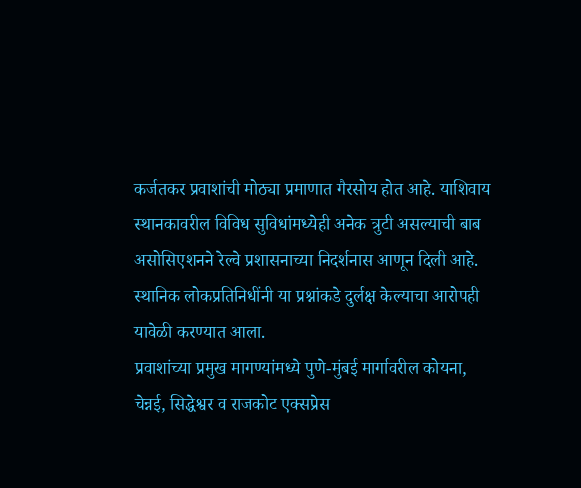कर्जतकर प्रवाशांची मोठ्या प्रमाणात गैरसोय होत आहे. याशिवाय स्थानकावरील विविध सुविधांमध्येही अनेक त्रुटी असल्याची बाब असोसिएशनने रेल्वे प्रशासनाच्या निदर्शनास आणून दिली आहे. स्थानिक लोकप्रतिनिधींनी या प्रश्नांकडे दुर्लक्ष केल्याचा आरोपही यावेळी करण्यात आला.
प्रवाशांच्या प्रमुख मागण्यांमध्ये पुणे-मुंबई मार्गावरील कोयना, चेन्नई, सिद्धेश्वर व राजकोट एक्सप्रेस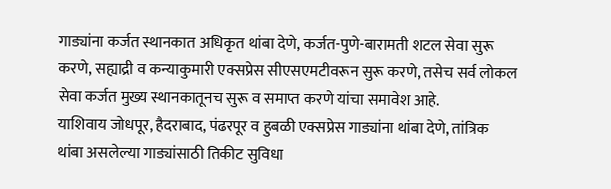गाड्यांना कर्जत स्थानकात अधिकृत थांबा देणे, कर्जत-पुणे-बारामती शटल सेवा सुरू करणे, सह्याद्री व कन्याकुमारी एक्सप्रेस सीएसएमटीवरून सुरू करणे, तसेच सर्व लोकल सेवा कर्जत मुख्य स्थानकातूनच सुरू व समाप्त करणे यांचा समावेश आहे.
याशिवाय जोधपूर, हैदराबाद, पंढरपूर व हुबळी एक्सप्रेस गाड्यांना थांबा देणे, तांत्रिक थांबा असलेल्या गाड्यांसाठी तिकीट सुविधा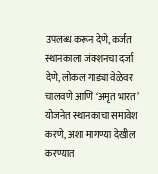उपलब्ध करून देणे, कर्जत स्थानकाला जंक्शनचा दर्जा देणे, लोकल गाड्या वेळेवर चालवणे आणि ‘अमृत भारत’ योजनेत स्थानकाचा समावेश करणे, अशा मागण्या देखील करण्यात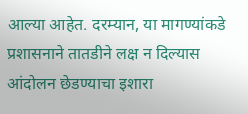आल्या आहेत. दरम्यान, या मागण्यांकडे प्रशासनाने तातडीने लक्ष न दिल्यास आंदोलन छेडण्याचा इशारा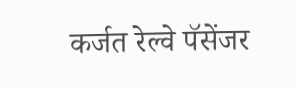कर्जत रेल्वे पॅसेंजर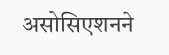असोसिएशनने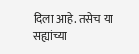दिला आहे. तसेच या सह्यांच्या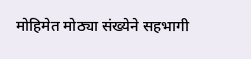मोहिमेत मोठ्या संख्येने सहभागी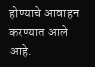होण्याचे आवाहन करण्यात आले आहे.